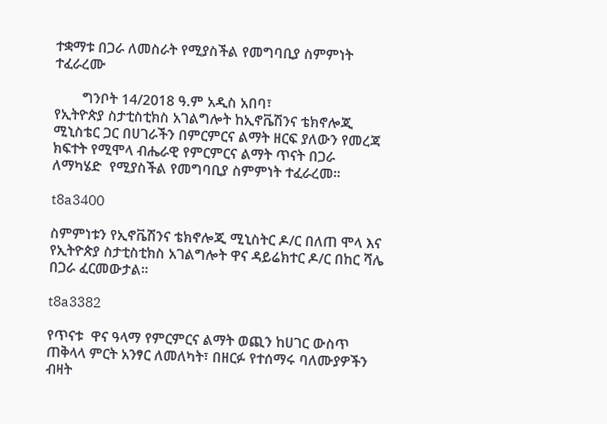ተቋማቱ በጋራ ለመስራት የሚያስችል የመግባቢያ ስምምነት ተፈራረሙ

       ግንቦት 14/2018 ዓ.ም አዲስ አበባ፣
የኢትዮጵያ ስታቲስቲክስ አገልግሎት ከኢኖቬሽንና ቴክኖሎጂ ሚኒስቴር ጋር በሀገራችን በምርምርና ልማት ዘርፍ ያለውን የመረጃ ክፍተት የሚሞላ ብሔራዊ የምርምርና ልማት ጥናት በጋራ ለማካሄድ  የሚያስችል የመግባቢያ ስምምነት ተፈራረመ።

t8a3400

ስምምነቱን የኢኖቬሽንና ቴክኖሎጂ ሚኒስትር ዶ/ር በለጠ ሞላ እና የኢትዮጵያ ስታቲስቲክስ አገልግሎት ዋና ዳይሬክተር ዶ/ር በከር ሻሌ በጋራ ፈርመውታል።

t8a3382

የጥናቱ  ዋና ዓላማ የምርምርና ልማት ወጪን ከሀገር ውስጥ ጠቅላላ ምርት አንፃር ለመለካት፣ በዘርፉ የተሰማሩ ባለሙያዎችን ብዛት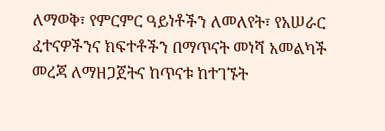ለማወቅ፣ የምርምር ዓይነቶችን ለመለየት፣ የአሠራር ፈተናዎችንና ክፍተቶችን በማጥናት መነሻ አመልካች መረጃ ለማዘጋጀትና ከጥናቱ ከተገኙት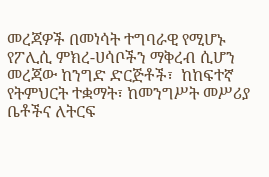መረጃዎች በመነሳት ተግባራዊ የሚሆኑ የፖሊሲ ምክረ-ሀሳቦችን ማቅረብ ሲሆን መረጃው ከንግድ ድርጅቶች፣  ከከፍተኛ የትምህርት ተቋማት፣ ከመንግሥት መሥሪያ ቤቶችና ለትርፍ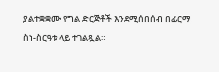ያልተቋቋሙ የግል ድርጅቶች እንደሚሰበሰብ በፊርማ ስነ-ስርዓቱ ላይ ተገልጿል።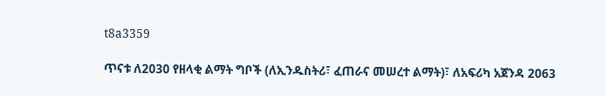t8a3359

ጥናቱ ለ2030 የዘላቂ ልማት ግቦች (ለኢንዱስትሪ፣ ፈጠራና መሠረተ ልማት)፣ ለአፍሪካ አጀንዳ 2063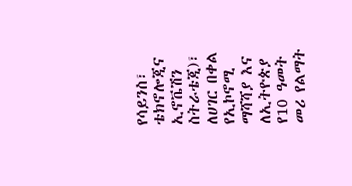የሳይንስ፣ ቴክኖሎጂና ኢኖቬሽን ስትራቴጂ)፣ ለሀገር በቀል የኢኮኖሚ ማሻሻያ እና ለኢትዮጵያ የ10 ዓመት መሪ የልማት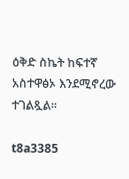ዕቅድ ስኬት ከፍተኛ አስተዋፅኦ እንደሚኖረው ተገልጿል።

t8a3385